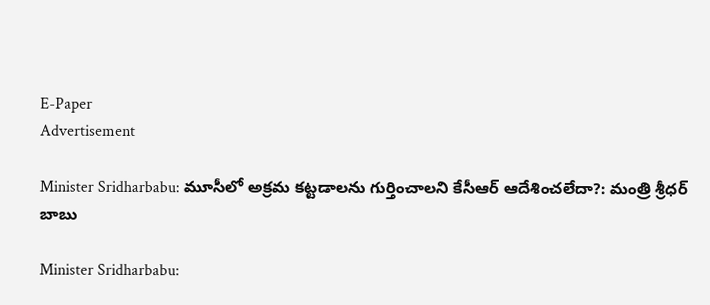E-Paper
Advertisement

Minister Sridharbabu: మూసీలో అక్రమ కట్టడాలను గుర్తించాలని కేసీఆర్ ఆదేశించలేదా?: మంత్రి శ్రీధర్ బాబు

Minister Sridharbabu: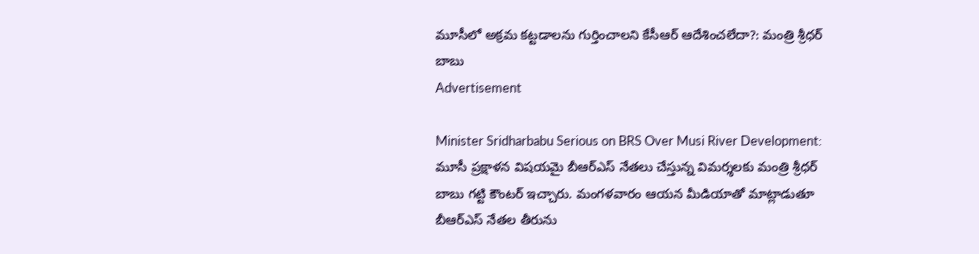మూసీలో అక్రమ కట్టడాలను గుర్తించాలని కేసీఆర్ ఆదేశించలేదా?: మంత్రి శ్రీధర్ బాబు
Advertisement

Minister Sridharbabu Serious on BRS Over Musi River Development: మూసీ ప్రక్షాళన విషయమై బీఆర్ఎస్ నేతలు చేస్తున్న విమర్శలకు మంత్రి శ్రీధర్ బాబు గట్టి కౌంటర్ ఇచ్చారు. మంగళవారం ఆయన మీడియాతో మాట్లాడుతూ బీఆర్ఎస్ నేతల తీరును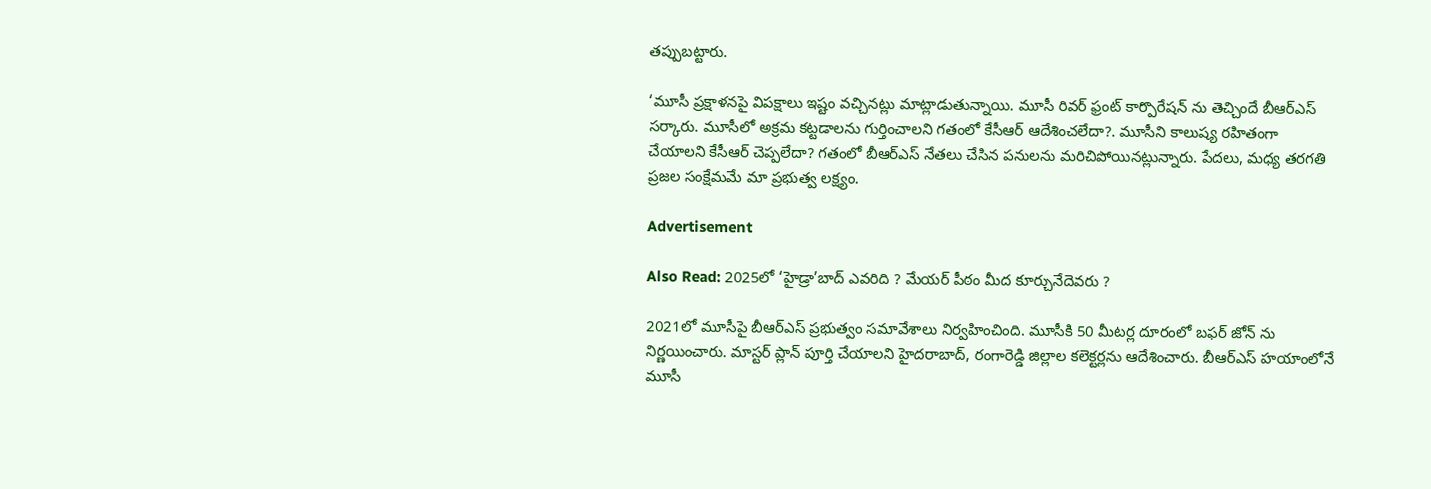తప్పుబట్టారు.

‘మూసీ ప్రక్షాళనపై విపక్షాలు ఇష్టం వచ్చినట్లు మాట్లాడుతున్నాయి. మూసీ రివర్ ఫ్రంట్ కార్పొరేషన్ ను తెచ్చిందే బీఆర్ఎస్ సర్కారు. మూసీలో అక్రమ కట్టడాలను గుర్తించాలని గతంలో కేసీఆర్ ఆదేశించలేదా?. మూసీని కాలుష్య రహితంగా చేయాలని కేసీఆర్ చెప్పలేదా? గతంలో బీఆర్ఎస్ నేతలు చేసిన పనులను మరిచిపోయినట్లున్నారు. పేదలు, మధ్య తరగతి ప్రజల సంక్షేమమే మా ప్రభుత్వ లక్ష్యం.

Advertisement

Also Read: 2025లో ‘హైడ్రా’బాద్ ఎవరిది ? మేయర్ పీఠం మీద కూర్చునేదెవరు ?

2021లో మూసీపై బీఆర్ఎస్ ప్రభుత్వం సమావేశాలు నిర్వహించింది. మూసీకి 50 మీటర్ల దూరంలో బఫర్ జోన్ ను నిర్ణయించారు. మాస్టర్ ప్లాన్ పూర్తి చేయాలని హైదరాబాద్, రంగారెడ్డి జిల్లాల కలెక్టర్లను ఆదేశించారు. బీఆర్ఎస్ హయాంలోనే మూసీ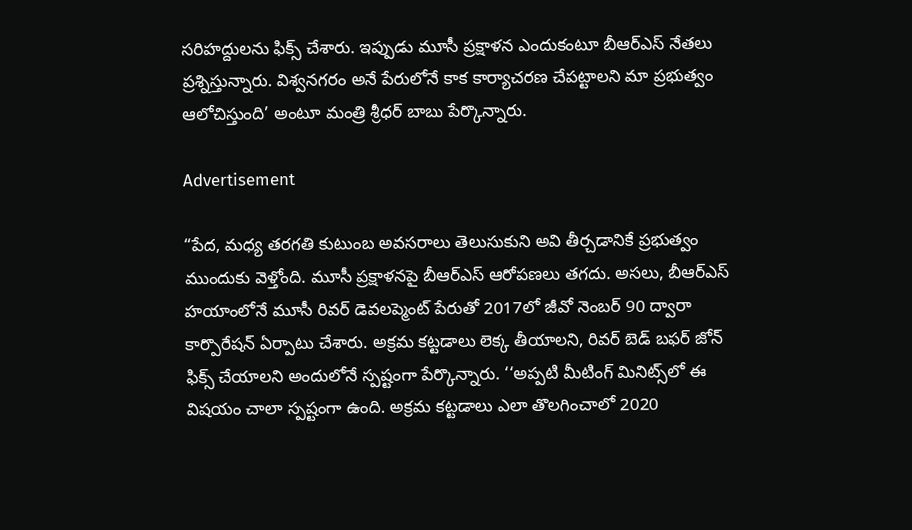సరిహద్దులను ఫిక్స్ చేశారు. ఇప్పుడు మూసీ ప్రక్షాళన ఎందుకంటూ బీఆర్ఎస్ నేతలు ప్రశ్నిస్తున్నారు. విశ్వనగరం అనే పేరులోనే కాక కార్యాచరణ చేపట్టాలని మా ప్రభుత్వం ఆలోచిస్తుంది’ అంటూ మంత్రి శ్రీధర్ బాబు పేర్కొన్నారు.

Advertisement

“పేద, మధ్య తరగతి కుటుంబ అవసరాలు తెలుసుకుని అవి తీర్చడానికే ప్రభుత్వం ముందుకు వెళ్తోంది. మూసీ ప్రక్షాళనపై బీఆర్ఎస్ ఆరోపణలు తగదు. అసలు, బీఆర్ఎస్ హయాంలోనే మూసీ రివర్ డెవలప్మెంట్ పేరుతో 2017లో జీవో నెంబర్ 90 ద్వారా కార్పొరేషన్ ఏర్పాటు చేశారు. అక్రమ కట్టడాలు లెక్క తీయాలని, రివర్ బెడ్ బఫర్ జోన్ ఫిక్స్ చేయాలని అందులోనే స్పష్టంగా పేర్కొన్నారు. ‘‘అప్పటి మీటింగ్ మినిట్స్‌లో ఈ విషయం చాలా స్పష్టంగా ఉంది. అక్రమ కట్టడాలు ఎలా తొలగించాలో 2020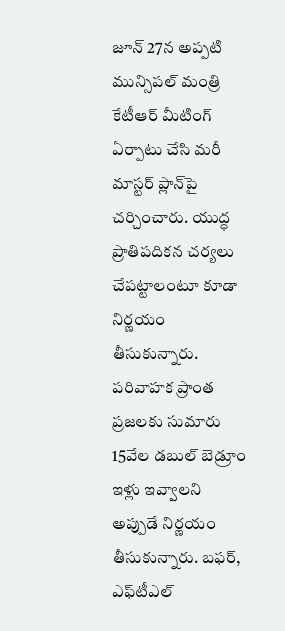జూన్ 27న అప్పటి మున్సిపల్ మంత్రి కేటీఆర్ మీటింగ్ ఏర్పాటు చేసి మరీ మాస్టర్ ప్లాన్‌పై చర్చించారు. యుద్ధ ప్రాతిపదికన చర్యలు చేపట్టాలంటూ కూడా నిర్ణయం తీసుకున్నారు. పరివాహక ప్రాంత ప్రజలకు సుమారు 15వేల డబుల్ బెడ్రూం ఇళ్లు ఇవ్వాలని అప్పుడే నిర్ణయం తీసుకున్నారు. బఫర్, ఎఫ్‌టీఎల్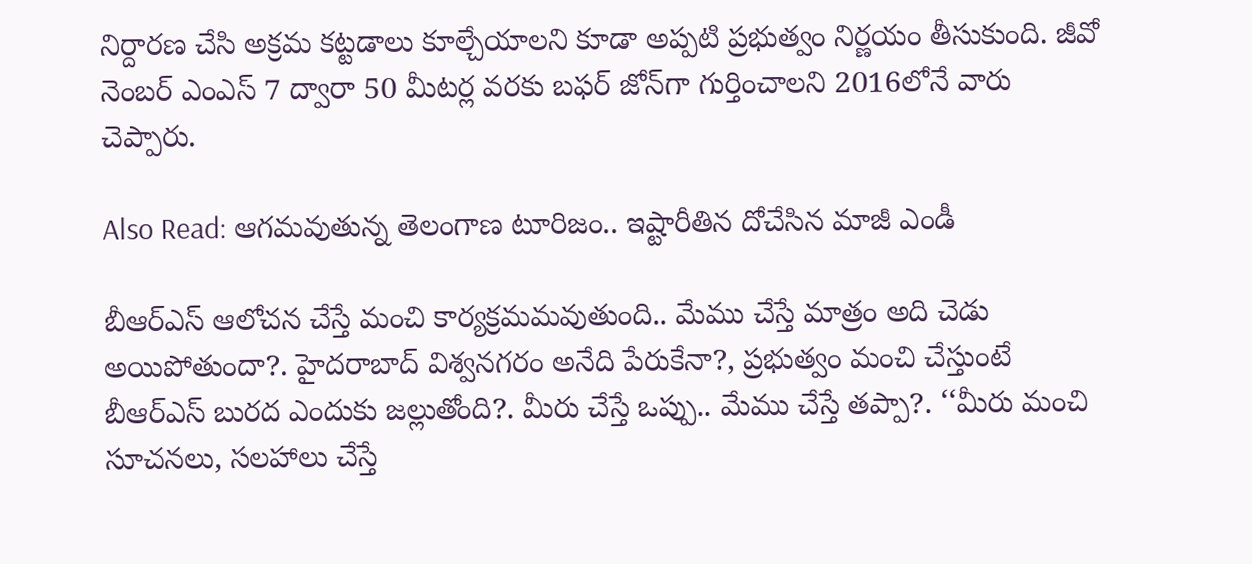నిర్దారణ చేసి అక్రమ కట్టడాలు కూల్చేయాలని కూడా అప్పటి ప్రభుత్వం నిర్ణయం తీసుకుంది. జీవో నెంబర్ ఎంఎస్ 7 ద్వారా 50 మీటర్ల వరకు బఫర్ జోన్‌గా గుర్తించాలని 2016లోనే వారు చెప్పారు.

Also Read: ఆగమవుతున్న తెలంగాణ టూరిజం.. ఇష్టారీతిన దోచేసిన మాజీ ఎండీ

బీఆర్ఎస్ ఆలోచన చేస్తే మంచి కార్యక్రమమవుతుంది.. మేము చేస్తే మాత్రం అది చెడు అయిపోతుందా?. హైదరాబాద్ విశ్వనగరం అనేది పేరుకేనా?, ప్రభుత్వం మంచి చేస్తుంటే బీఆర్ఎస్ బురద ఎందుకు జల్లుతోంది?. మీరు చేస్తే ఒప్పు.. మేము చేస్తే తప్పా?. ‘‘మీరు మంచి సూచనలు, సలహాలు చేస్తే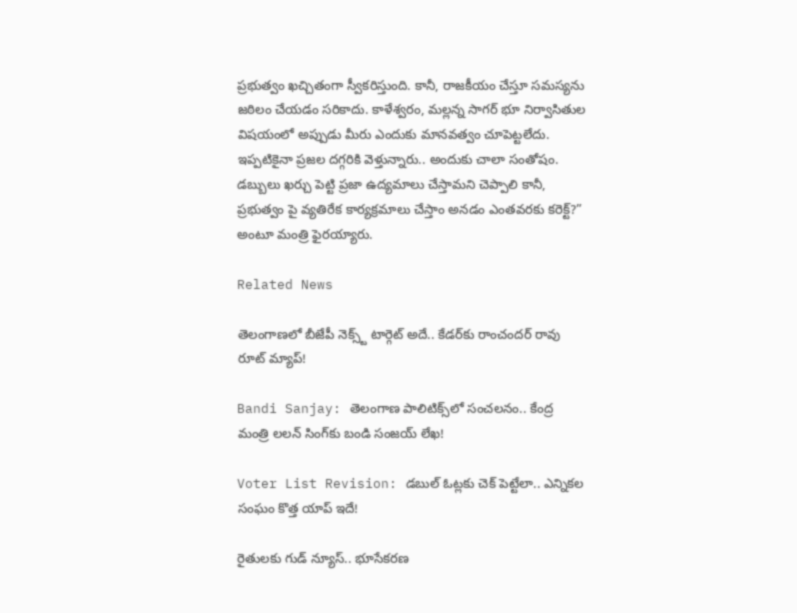ప్రభుత్వం ఖచ్చితంగా స్వీకరిస్తుంది. కానీ, రాజకీయం చేస్తూ సమస్యను జఠిలం చేయడం సరికాదు. కాళేశ్వరం, మల్లన్న సాగర్ భూ నిర్వాసితుల విషయంలో అప్పుడు మీరు ఎందుకు మానవత్వం చూపెట్టలేదు. ఇప్పటికైనా ప్రజల దగ్గరికి వెళ్తున్నారు.. అందుకు చాలా సంతోషం. డబ్బులు ఖర్చు పెట్టి ప్రజా ఉద్యమాలు చేస్తామని చెప్పాలి కానీ, ప్రభుత్వం పై వ్యతిరేక కార్యక్రమాలు చేస్తాం అనడం ఎంతవరకు కరెక్ట్?” అంటూ మంత్రి ఫైరయ్యారు.

Related News

తెలంగాణలో బీజేపీ నెక్స్ట్ టార్గెట్ అదే.. కేడర్‌కు రాంచందర్ రావు రూట్ మ్యాప్!

Bandi Sanjay: తెలంగాణ పాలిటిక్స్‌లో సంచలనం.. కేంద్ర మంత్రి లలన్ సింగ్‌కు బండి సంజయ్ లేఖ!

Voter List Revision: డబుల్ ఓట్లకు చెక్ పెట్టేలా.. ఎన్నికల సంఘం కొత్త యాప్ ఇదే!

రైతులకు గుడ్ న్యూస్.. భూసేకరణ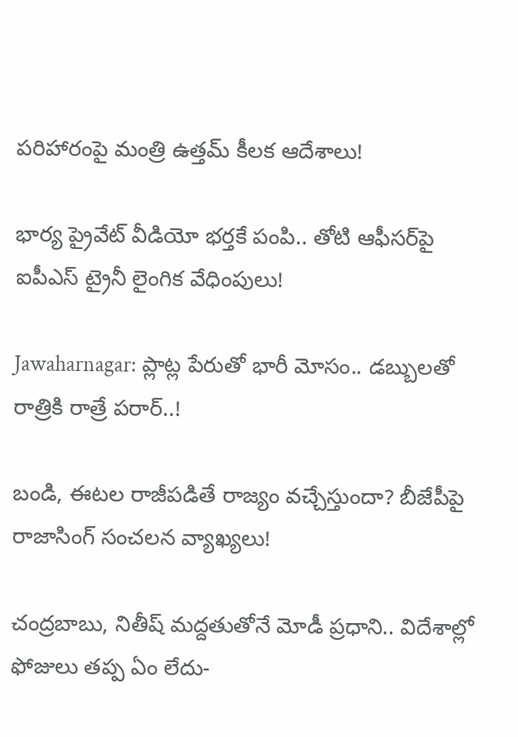పరిహారంపై మంత్రి ఉత్తమ్ కీలక ఆదేశాలు!

భార్య ప్రైవేట్ వీడియో భర్తకే పంపి.. తోటి ఆఫీసర్‌పై ఐపీఎస్ ట్రైనీ లైంగిక వేధింపులు!

Jawaharnagar: ప్లాట్ల పేరుతో భారీ మోసం.. డబ్బులతో రాత్రికి రాత్రే పరార్..!

బండి, ఈటల రాజీపడితే రాజ్యం వచ్చేస్తుందా? బీజేపీపై రాజాసింగ్ సంచలన వ్యాఖ్యలు!

చంద్రబాబు, నితీష్ మద్దతుతోనే మోడీ ప్రధాని.. విదేశాల్లో ఫోజులు తప్ప ఏం లేదు-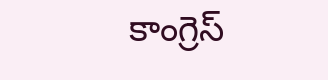కాంగ్రెస్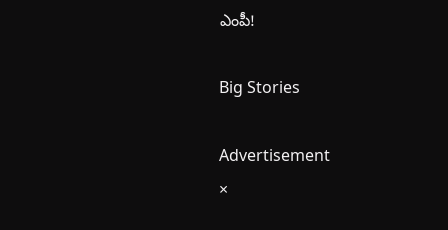ఎంపీ!

Big Stories

Advertisement
×